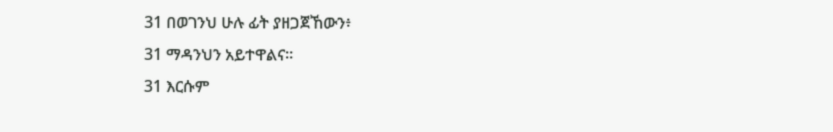31 በወገንህ ሁሉ ፊት ያዘጋጀኸውን፥
31 ማዳንህን አይተዋልና።
31 እርሱም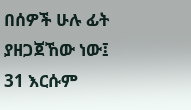በሰዎች ሁሉ ፊት ያዘጋጀኸው ነው፤
31 እርሱም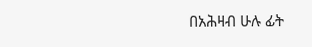በአሕዛብ ሁሉ ፊት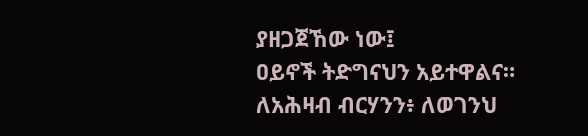ያዘጋጀኸው ነው፤
ዐይኖች ትድግናህን አይተዋልና።
ለአሕዛብ ብርሃንን፥ ለወገንህ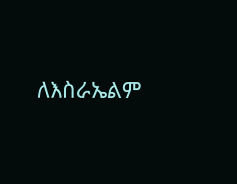ለእስራኤልም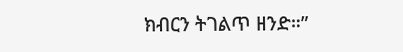ክብርን ትገልጥ ዘንድ።”